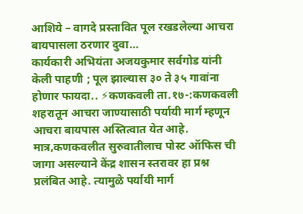आशिये – वागदे प्रस्तावित पूल रखडलेल्या आचरा बायपासला ठरणार दुवा…
कार्यकारी अभियंता अजयकुमार सर्वगोड यांनी केली पाहणी ; पूल झाल्यास ३० ते ३५ गावांना होणार फायदा.. ⚡कणकवली ता.१७-:कणकवली शहरातून आचरा जाण्यासाठी पर्यायी मार्ग म्हणून आचरा बायपास अस्तित्वात येत आहे. मात्र,कणकवलीत सुरुवातीलाच पोस्ट ऑफिस ची जागा असल्याने केंद्र शासन स्तरावर हा प्रश्न प्रलंबित आहे. त्यामुळे पर्यायी मार्ग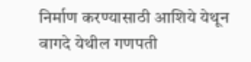निर्माण करण्यासाठी आशिये येथून वागदे येथील गणपती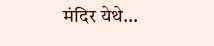मंदिर येथे…